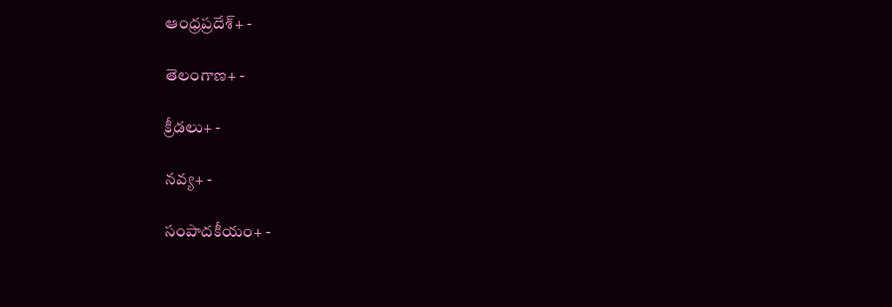ఆంధ్రప్రదేశ్+ -

తెలంగాణ+ -

క్రీడలు+ -

నవ్య+ -

సంపాదకీయం+ -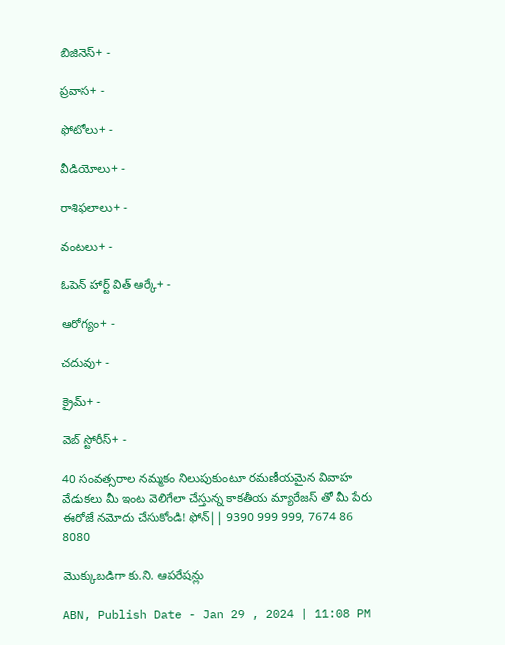బిజినెస్+ -

ప్రవాస+ -

ఫోటోలు+ -

వీడియోలు+ -

రాశిఫలాలు+ -

వంటలు+ -

ఓపెన్ హార్ట్ విత్ ఆర్కే+ -

ఆరోగ్యం+ -

చదువు+ -

క్రైమ్+ -

వెబ్ స్టోరీస్+ -

40 సంవత్సరాల నమ్మకం నిలుపుకుంటూ రమణీయమైన వివాహ వేడుకలు మీ ఇంట వెలిగేలా చేస్తున్న కాకతీయ మ్యారేజస్ తో మీ పేరు ఈరోజే నమోదు చేసుకోండి! ఫోన్|| 9390 999 999, 7674 86 8080

మొక్కుబడిగా కు.ని. ఆపరేషన్లు

ABN, Publish Date - Jan 29 , 2024 | 11:08 PM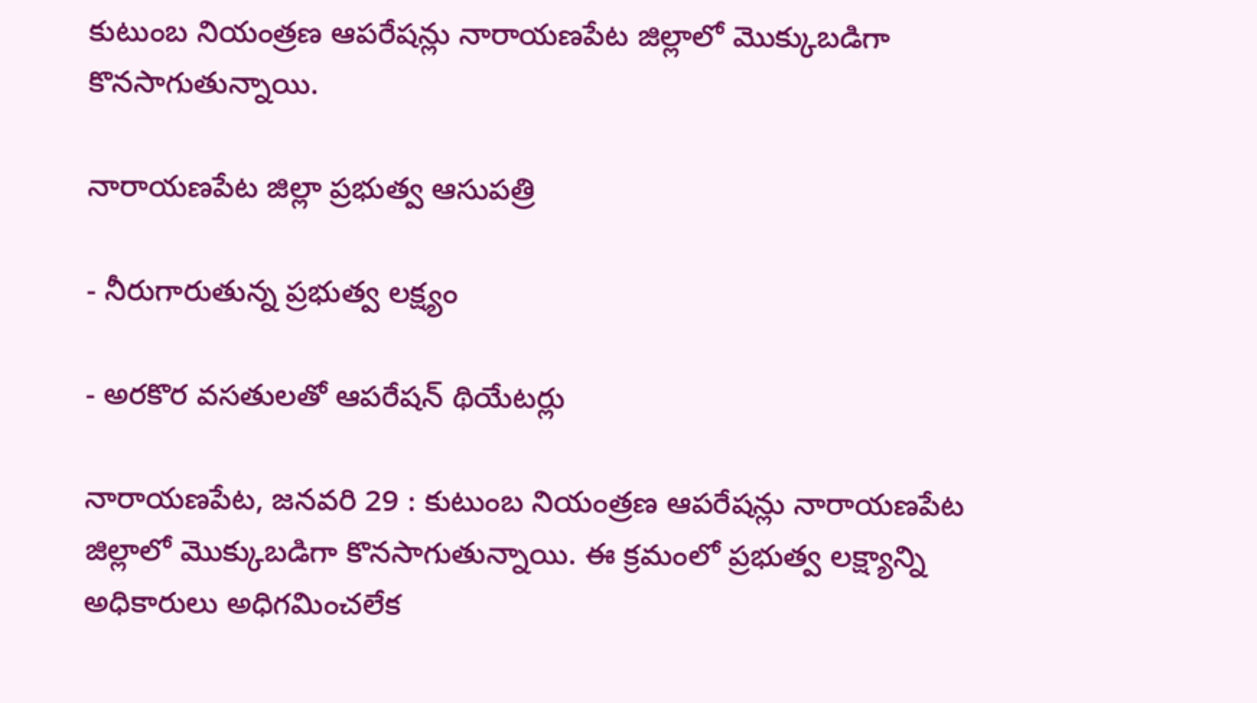కుటుంబ నియంత్రణ ఆపరేషన్లు నారాయణపేట జిల్లాలో మొక్కుబడిగా కొనసాగుతున్నాయి.

నారాయణపేట జిల్లా ప్రభుత్వ ఆసుపత్రి

- నీరుగారుతున్న ప్రభుత్వ లక్ష్యం

- అరకొర వసతులతో ఆపరేషన్‌ థియేటర్లు

నారాయణపేట, జనవరి 29 : కుటుంబ నియంత్రణ ఆపరేషన్లు నారాయణపేట జిల్లాలో మొక్కుబడిగా కొనసాగుతున్నాయి. ఈ క్రమంలో ప్రభుత్వ లక్ష్యాన్ని అధికారులు అధిగమించలేక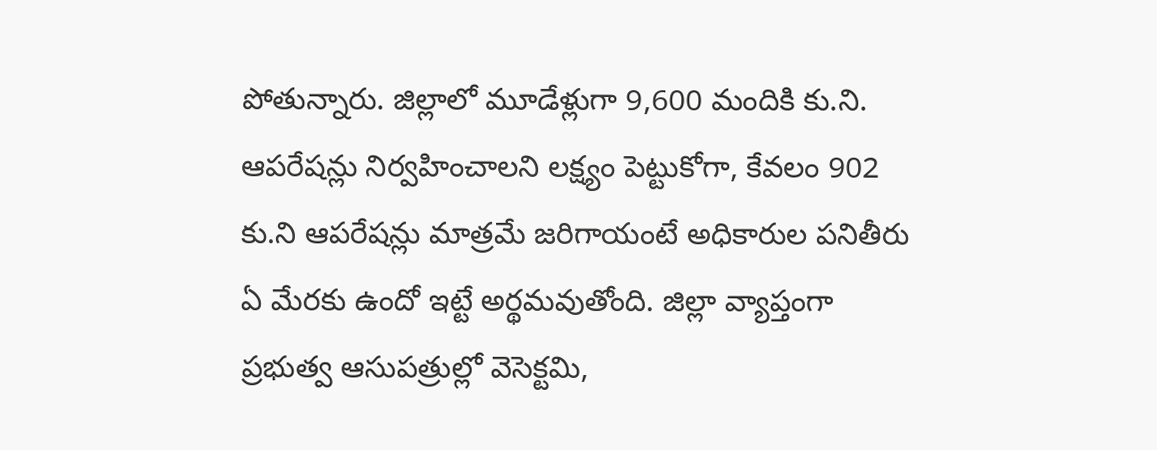పోతున్నారు. జిల్లాలో మూడేళ్లుగా 9,600 మందికి కు.ని. ఆపరేషన్లు నిర్వహించాలని లక్ష్యం పెట్టుకోగా, కేవలం 902 కు.ని ఆపరేషన్లు మాత్రమే జరిగాయంటే అధికారుల పనితీరు ఏ మేరకు ఉందో ఇట్టే అర్థమవుతోంది. జిల్లా వ్యాప్తంగా ప్రభుత్వ ఆసుపత్రుల్లో వెసెక్టమి,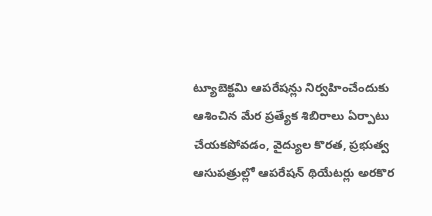ట్యూబెక్టమి ఆపరేషన్లు నిర్వహించేందుకు ఆశించిన మేర ప్రత్యేక శిబిరాలు ఏర్పాటు చేయకపోవడం, వైద్యుల కొరత, ప్రభుత్వ ఆసుపత్రుల్లో ఆపరేషన్‌ థియేటర్లు అరకొర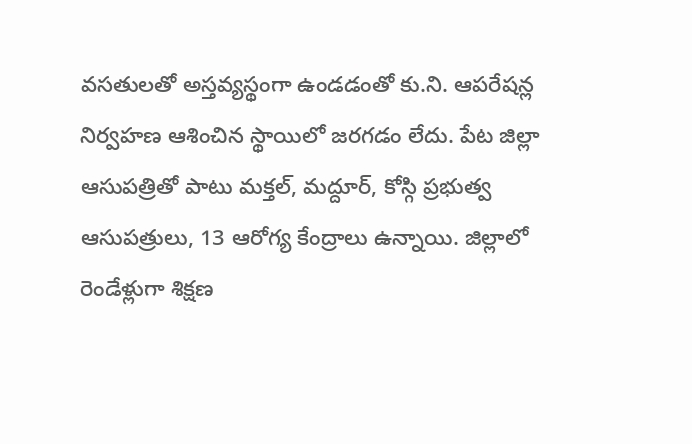వసతులతో అస్తవ్యస్థంగా ఉండడంతో కు.ని. ఆపరేషన్ల నిర్వహణ ఆశించిన స్థాయిలో జరగడం లేదు. పేట జిల్లా ఆసుపత్రితో పాటు మక్తల్‌, మద్దూర్‌, కోస్గి ప్రభుత్వ ఆసుపత్రులు, 13 ఆరోగ్య కేంద్రాలు ఉన్నాయి. జిల్లాలో రెండేళ్లుగా శిక్షణ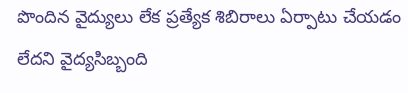పొందిన వైద్యులు లేక ప్రత్యేక శిబిరాలు ఏర్పాటు చేయడం లేదని వైద్యసిబ్బంది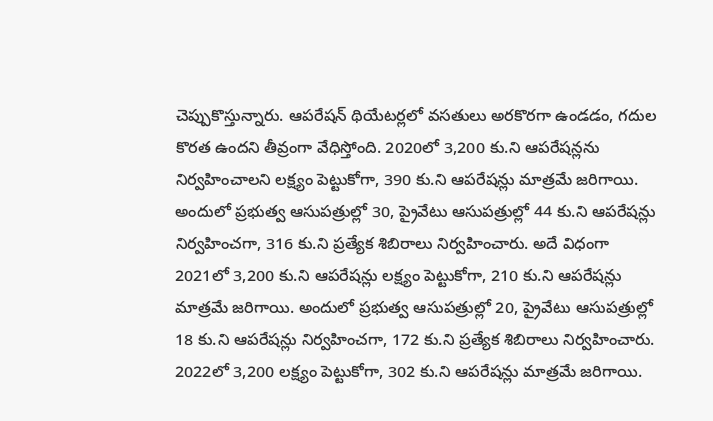చెప్పుకొస్తున్నారు. ఆపరేషన్‌ థియేటర్లలో వసతులు అరకొరగా ఉండడం, గదుల కొరత ఉందని తీవ్రంగా వేధిస్తోంది. 2020లో 3,200 కు.ని ఆపరేషన్లను నిర్వహించాలని లక్ష్యం పెట్టుకోగా, 390 కు.ని ఆపరేషన్లు మాత్రమే జరిగాయి. అందులో ప్రభుత్వ ఆసుపత్రుల్లో 30, ప్రైవేటు ఆసుపత్రుల్లో 44 కు.ని ఆపరేషన్లు నిర్వహించగా, 316 కు.ని ప్రత్యేక శిబిరాలు నిర్వహించారు. అదే విధంగా 2021లో 3,200 కు.ని ఆపరేషన్లు లక్ష్యం పెట్టుకోగా, 210 కు.ని ఆపరేషన్లు మాత్రమే జరిగాయి. అందులో ప్రభుత్వ ఆసుపత్రుల్లో 20, ప్రైవేటు ఆసుపత్రుల్లో 18 కు.ని ఆపరేషన్లు నిర్వహించగా, 172 కు.ని ప్రత్యేక శిబిరాలు నిర్వహించారు. 2022లో 3,200 లక్ష్యం పెట్టుకోగా, 302 కు.ని ఆపరేషన్లు మాత్రమే జరిగాయి.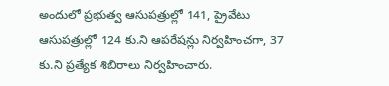అందులో ప్రభుత్వ ఆసుపత్రుల్లో 141, ప్రైవేటు ఆసుపత్రుల్లో 124 కు.ని ఆపరేషన్లు నిర్వహించగా, 37 కు.ని ప్రత్యేక శిబిరాలు నిర్వహించారు.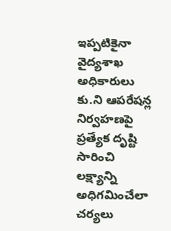ఇప్పటికైనా వైద్యశాఖ అధికారులు కు.ని ఆపరేషన్ల నిర్వహణపై ప్రత్యేక దృష్టి సారించి లక్ష్యాన్ని అధిగమించేలా చర్యలు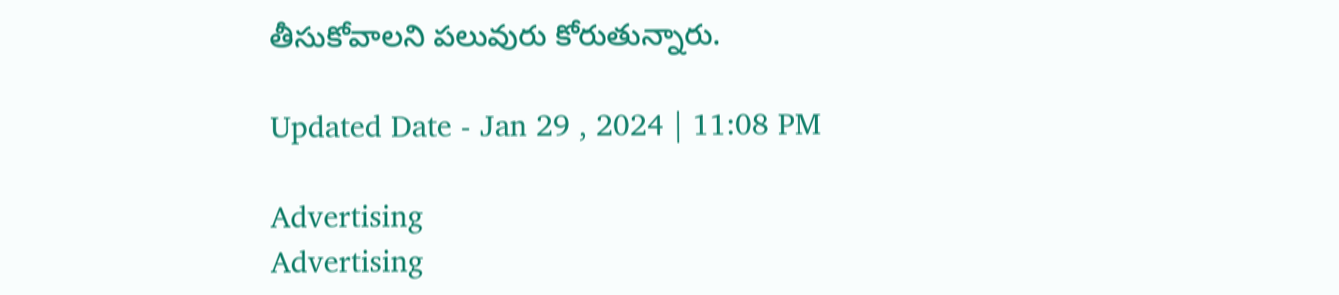తీసుకోవాలని పలువురు కోరుతున్నారు.

Updated Date - Jan 29 , 2024 | 11:08 PM

Advertising
Advertising